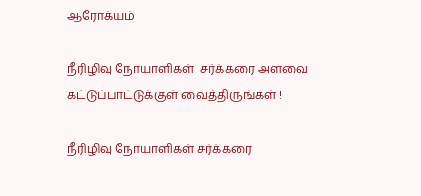ஆரோக்யம்

நீரிழிவு நோயாளிகள்  சர்க்கரை அளவை கட்டுப்பாட்டுக்குள் வைத்திருங்கள் !

நீரிழிவு நோயாளிகள் சர்க்கரை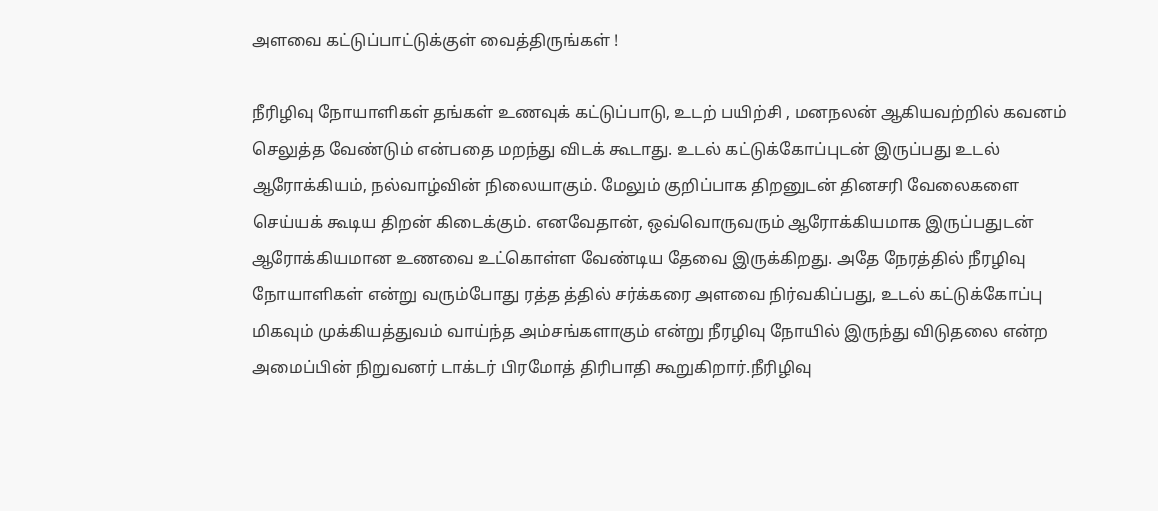அளவை கட்டுப்பாட்டுக்குள் வைத்திருங்கள் !

நீரிழிவு நோயாளிகள் தங்கள் உணவுக் கட்டுப்பாடு, உடற் பயிற்சி , மனநலன் ஆகியவற்றில் கவனம் செலுத்த வேண்டும் என்பதை மறந்து விடக் கூடாது. உடல் கட்டுக்கோப்புடன் இருப்பது உடல் ஆரோக்கியம், நல்வாழ்வின் நிலையாகும். மேலும் குறிப்பாக திறனுடன் தினசரி வேலைகளை செய்யக் கூடிய திறன் கிடைக்கும். எனவேதான், ஒவ்வொருவரும் ஆரோக்கியமாக இருப்பதுடன் ஆரோக்கியமான உணவை உட்கொள்ள வேண்டிய தேவை இருக்கிறது. அதே நேரத்தில் நீரழிவு நோயாளிகள் என்று வரும்போது ரத்த த்தில் சர்க்கரை அளவை நிர்வகிப்பது, உடல் கட்டுக்கோப்பு மிகவும் முக்கியத்துவம் வாய்ந்த அம்சங்களாகும் என்று நீரழிவு நோயில் இருந்து விடுதலை என்ற அமைப்பின் நிறுவனர் டாக்டர் பிரமோத் திரிபாதி கூறுகிறார்.நீரிழிவு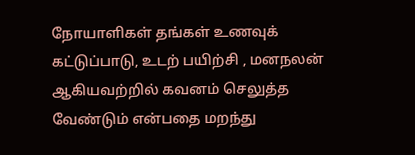நோயாளிகள் தங்கள் உணவுக் கட்டுப்பாடு, உடற் பயிற்சி , மனநலன் ஆகியவற்றில் கவனம் செலுத்த வேண்டும் என்பதை மறந்து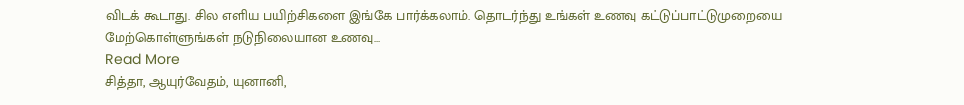விடக் கூடாது. சில எளிய பயிற்சிகளை இங்கே பார்க்கலாம். தொடர்ந்து உங்கள் உணவு கட்டுப்பாட்டுமுறையை மேற்கொள்ளுங்கள் நடுநிலையான உணவு…
Read More
சித்தா, ஆயுர்வேதம், யுனானி,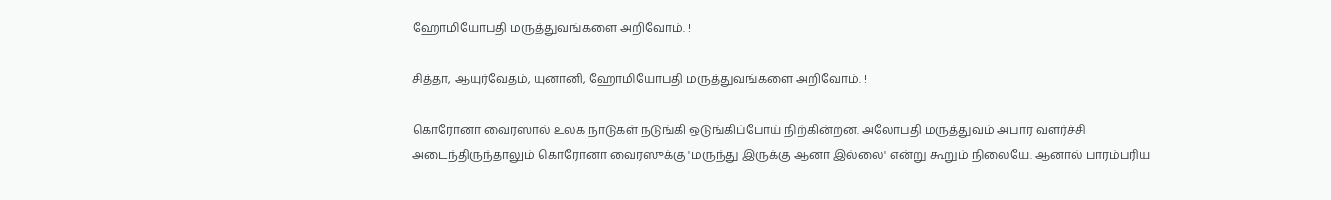ஹோமியோபதி மருத்துவங்களை அறிவோம். !

சித்தா, ஆயுர்வேதம், யுனானி, ஹோமியோபதி மருத்துவங்களை அறிவோம். !

கொரோனா வைரஸால் உலக நாடுகள் நடுங்கி ஒடுங்கிப்போய் நிற்கின்றன. அலோபதி மருத்துவம் அபார வளர்ச்சி அடைந்திருந்தாலும் கொரோனா வைரஸுக்கு 'மருந்து இருக்கு ஆனா இல்லை' என்று கூறும் நிலையே. ஆனால் பாரம்பரிய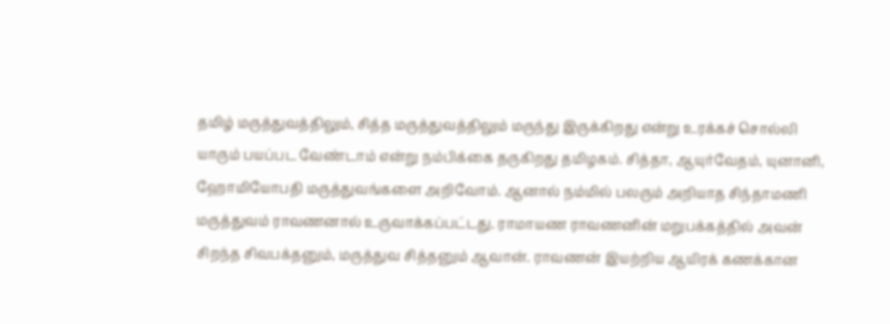தமிழ் மருத்துவத்திலும், சித்த மருத்துவத்திலும் மருந்து இருக்கிறது என்று உரக்கச் சொல்லி யாரும் பயப்பட வேண்டாம் என்று நம்பிக்கை தருகிறது தமிழகம். சித்தா, ஆயுர்வேதம், யுனானி, ஹோமியோபதி மருத்துவங்களை அறிவோம். ஆனால் நம்மில் பலரும் அறியாத சிந்தாமணி மருத்துவம் ராவணனால் உருவாக்கப்பட்டது. ராமாயண ராவணனின் மறுபக்கத்தில் அவன் சிறந்த சிவபக்தனும், மருத்துவ சித்தனும் ஆவான். ராவணன் இயற்றிய ஆயிரக் கணக்கான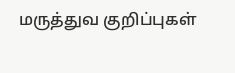மருத்துவ குறிப்புகள்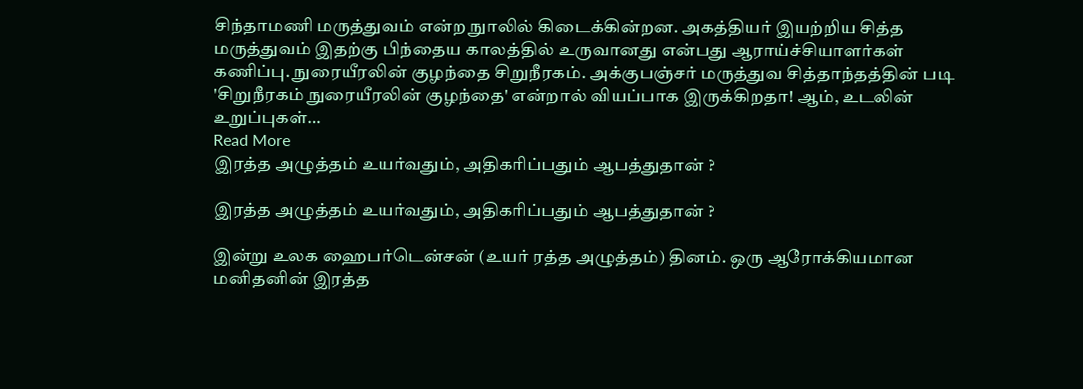சிந்தாமணி மருத்துவம் என்ற நுாலில் கிடைக்கின்றன. அகத்தியர் இயற்றிய சித்த மருத்துவம் இதற்கு பிந்தைய காலத்தில் உருவானது என்பது ஆராய்ச்சியாளர்கள் கணிப்பு. நுரையீரலின் குழந்தை சிறுநீரகம். அக்குபஞ்சர் மருத்துவ சித்தாந்தத்தின் படி 'சிறுநீரகம் நுரையீரலின் குழந்தை' என்றால் வியப்பாக இருக்கிறதா! ஆம், உடலின் உறுப்புகள்…
Read More
இரத்த அழுத்தம் உயர்வதும், அதிகரிப்பதும் ஆபத்துதான் ?

இரத்த அழுத்தம் உயர்வதும், அதிகரிப்பதும் ஆபத்துதான் ?

இன்று உலக ஹைபர்டென்சன் (உயர் ரத்த அழுத்தம்) தினம். ஒரு ஆரோக்கியமான மனிதனின் இரத்த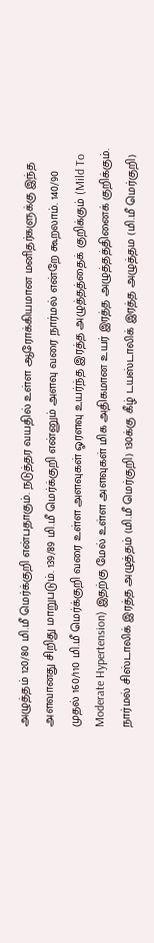அழுத்தம் 120/80 மி.மீ மெர்க்குறி என்பதாகும். நடுத்தர வயதில் உள்ள ஆரோக்கியமான மனிதர்களுக்கு இந்த அளவானது சிறிது மாறுபடும். 139/89 மி.மீ மெர்க்குறி என்னும் அளவு வரை நார்மல் என்றே கூறலாம். 140/90 முதல் 160/110 மி.மீ மெர்க்குறி வரை உள்ள அளவுகள் ஓரளவு உயர்ந்த இரத்த அழுத்தத்தைக் குறிக்கும் (Mild To Moderate Hypertension) இதற்கு மேல் உள்ள அளவுகள் மிக அதிகமான உயர் இரத்த அழுத்தத்தினைக் குறிக்கும். நார்மல் சிஸ்டாலிக் இரத்த அழுத்தம் (மி.மீ மெர்குறி) 130க்கு கீழ் டயஸ்டாலிக் இரத்த அழுத்தம (மி.மீ மெர்குறி)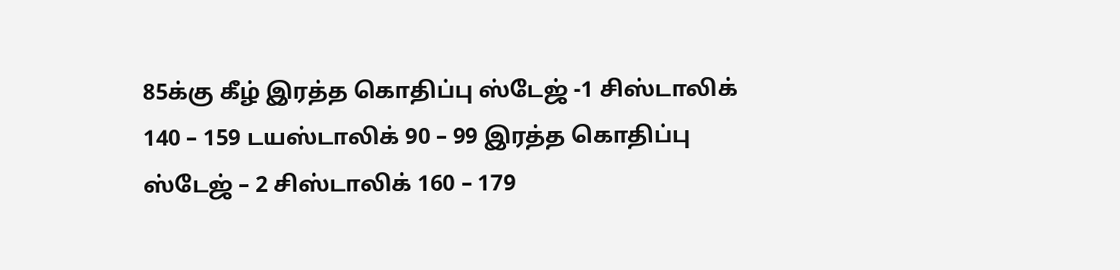85க்கு கீழ் இரத்த கொதிப்பு ஸ்டேஜ் -1 சிஸ்டாலிக் 140 – 159 டயஸ்டாலிக் 90 – 99 இரத்த கொதிப்பு ஸ்டேஜ் – 2 சிஸ்டாலிக் 160 – 179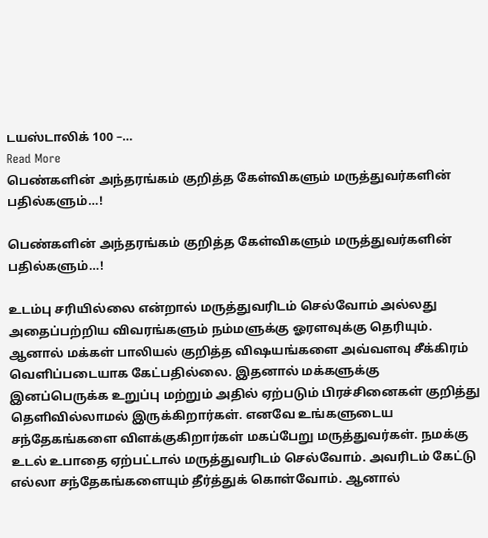டயஸ்டாலிக் 100 –…
Read More
பெண்களின் அந்தரங்கம் குறித்த கேள்விகளும் மருத்துவர்களின் பதில்களும்…!

பெண்களின் அந்தரங்கம் குறித்த கேள்விகளும் மருத்துவர்களின் பதில்களும்…!

உடம்பு சரியில்லை என்றால் மருத்துவரிடம் செல்வோம் அல்லது அதைப்பற்றிய விவரங்களும் நம்மளுக்கு ஓரளவுக்கு தெரியும். ஆனால் மக்கள் பாலியல் குறித்த விஷயங்களை அவ்வளவு சீக்கிரம் வெளிப்படையாக கேட்பதில்லை. இதனால் மக்களுக்கு இனப்பெருக்க உறுப்பு மற்றும் அதில் ஏற்படும் பிரச்சினைகள் குறித்து தெளிவில்லாமல் இருக்கிறார்கள். எனவே உங்களுடைய சந்தேகங்களை விளக்குகிறார்கள் மகப்பேறு மருத்துவர்கள். நமக்கு உடல் உபாதை ஏற்பட்டால் மருத்துவரிடம் செல்வோம். அவரிடம் கேட்டு எல்லா சந்தேகங்களையும் தீர்த்துக் கொள்வோம். ஆனால்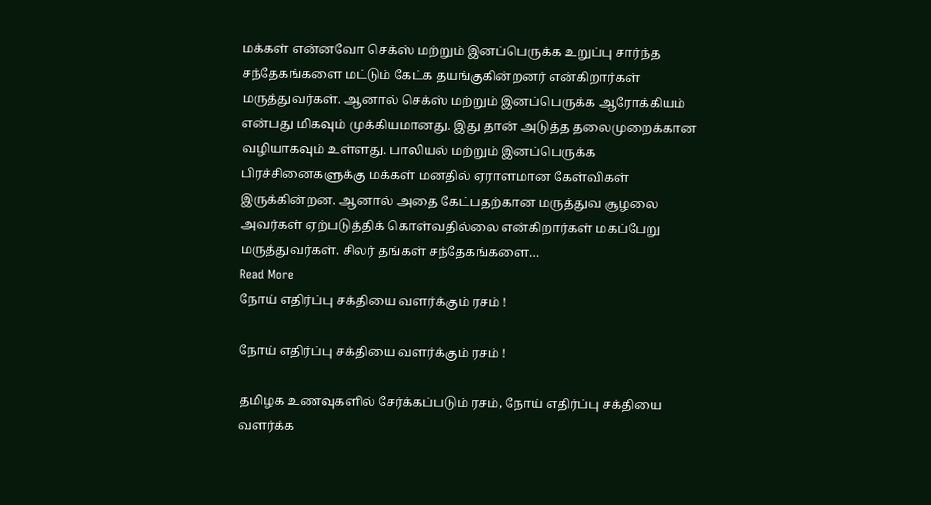மக்கள் என்னவோ செக்ஸ் மற்றும் இனப்பெருக்க உறுப்பு சார்ந்த சந்தேகங்களை மட்டும் கேட்க தயங்குகின்றனர் என்கிறார்கள் மருத்துவர்கள். ஆனால் செக்ஸ் மற்றும் இனப்பெருக்க ஆரோக்கியம் என்பது மிகவும் முக்கியமானது. இது தான் அடுத்த தலைமுறைக்கான வழியாகவும் உள்ளது. பாலியல் மற்றும் இனப்பெருக்க பிரச்சினைகளுக்கு மக்கள் மனதில் ஏராளமான கேள்விகள் இருக்கின்றன. ஆனால் அதை கேட்பதற்கான மருத்துவ சூழலை அவர்கள் ஏற்படுத்திக் கொள்வதில்லை என்கிறார்கள் மகப்பேறு மருத்துவர்கள். சிலர் தங்கள் சந்தேகங்களை…
Read More
நோய் எதிர்ப்பு சக்தியை வளர்க்கும் ரசம் !

நோய் எதிர்ப்பு சக்தியை வளர்க்கும் ரசம் !

தமிழக உணவுகளில் சேர்க்கப்படும் ரசம், நோய் எதிர்ப்பு சக்தியை வளர்க்க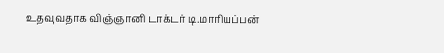உதவுவதாக விஞ்ஞானி டாக்டர் டி.மாரியப்பன்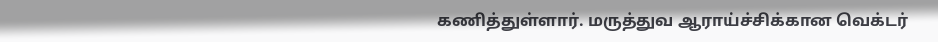கணித்துள்ளார். மருத்துவ ஆராய்ச்சிக்கான வெக்டர்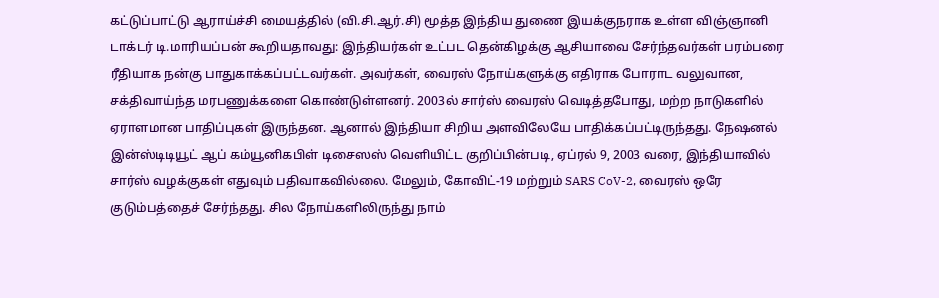கட்டுப்பாட்டு ஆராய்ச்சி மையத்தில் (வி.சி.ஆர்.சி) மூத்த இந்திய துணை இயக்குநராக உள்ள விஞ்ஞானி டாக்டர் டி.மாரியப்பன் கூறியதாவது: இந்தியர்கள் உட்பட தென்கிழக்கு ஆசியாவை சேர்ந்தவர்கள் பரம்பரை ரீதியாக நன்கு பாதுகாக்கப்பட்டவர்கள். அவர்கள், வைரஸ் நோய்களுக்கு எதிராக போராட வலுவான, சக்திவாய்ந்த மரபணுக்களை கொண்டுள்ளனர். 2003ல் சார்ஸ் வைரஸ் வெடித்தபோது, மற்ற நாடுகளில் ஏராளமான பாதிப்புகள் இருந்தன. ஆனால் இந்தியா சிறிய அளவிலேயே பாதிக்கப்பட்டிருந்தது. நேஷனல் இன்ஸ்டிடியூட் ஆப் கம்யூனிகபிள் டிசைஸஸ் வெளியிட்ட குறிப்பின்படி, ஏப்ரல் 9, 2003 வரை, இந்தியாவில் சார்ஸ் வழக்குகள் எதுவும் பதிவாகவில்லை. மேலும், கோவிட்-19 மற்றும் SARS CoV-2, வைரஸ் ஒரே குடும்பத்தைச் சேர்ந்தது. சில நோய்களிலிருந்து நாம்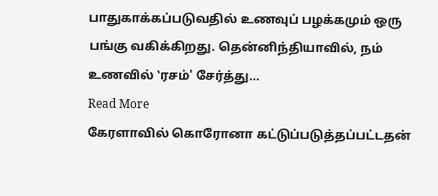பாதுகாக்கப்படுவதில் உணவுப் பழக்கமும் ஒரு பங்கு வகிக்கிறது. தென்னிந்தியாவில், நம் உணவில் ‛ரசம்' சேர்த்து…
Read More
கேரளாவில் கொரோனா கட்டுப்படுத்தப்பட்டதன்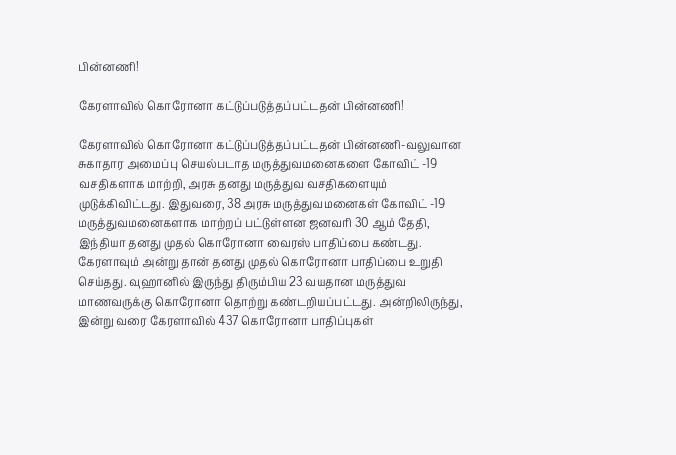பின்னணி!

கேரளாவில் கொரோனா கட்டுப்படுத்தப்பட்டதன் பின்னணி!

கேரளாவில் கொரோனா கட்டுப்படுத்தப்பட்டதன் பின்னணி-வலுவான சுகாதார அமைப்பு செயல்படாத மருத்துவமனைகளை கோவிட் -19 வசதிகளாக மாற்றி, அரசு தனது மருத்துவ வசதிகளையும் முடுக்கிவிட்டது. இதுவரை, 38 அரசு மருத்துவமனைகள் கோவிட் -19 மருத்துவமனைகளாக மாற்றப் பட்டுள்ளன ஜனவரி 30 ஆம் தேதி, இந்தியா தனது முதல் கொரோனா வைரஸ் பாதிப்பை கண்டது. கேரளாவும் அன்று தான் தனது முதல் கொரோனா பாதிப்பை உறுதி செய்தது. வுஹானில் இருந்து திரும்பிய 23 வயதான மருத்துவ மாணவருக்கு கொரோனா தொற்று கண்டறியப்பட்டது. அன்றிலிருந்து, இன்று வரை கேரளாவில் 437 கொரோனா பாதிப்புகள்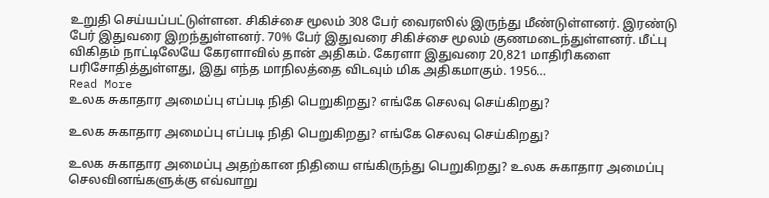உறுதி செய்யப்பட்டுள்ளன. சிகிச்சை மூலம் 308 பேர் வைரஸில் இருந்து மீண்டுள்ளனர். இரண்டு பேர் இதுவரை இறந்துள்ளனர். 70% பேர் இதுவரை சிகிச்சை மூலம் குணமடைந்துள்ளனர். மீட்பு விகிதம் நாட்டிலேயே கேரளாவில் தான் அதிகம். கேரளா இதுவரை 20,821 மாதிரிகளை பரிசோதித்துள்ளது, இது எந்த மாநிலத்தை விடவும் மிக அதிகமாகும். 1956…
Read More
உலக சுகாதார அமைப்பு எப்படி நிதி பெறுகிறது? எங்கே செலவு செய்கிறது?

உலக சுகாதார அமைப்பு எப்படி நிதி பெறுகிறது? எங்கே செலவு செய்கிறது?

உலக சுகாதார அமைப்பு அதற்கான நிதியை எங்கிருந்து பெறுகிறது? உலக சுகாதார அமைப்பு செலவினங்களுக்கு எவ்வாறு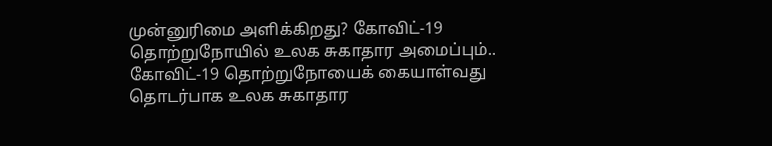முன்னுரிமை அளிக்கிறது? கோவிட்-19 தொற்றுநோயில் உலக சுகாதார அமைப்பும்.. கோவிட்-19 தொற்றுநோயைக் கையாள்வது தொடர்பாக உலக சுகாதார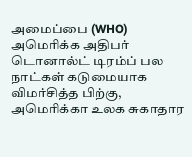அமைப்பை (WHO) அமெரிக்க அதிபர் டொனால்ட் டிரம்ப் பல நாட்கள் கடுமையாக விமர்சித்த பிற்கு, அமெரிக்கா உலக சுகாதார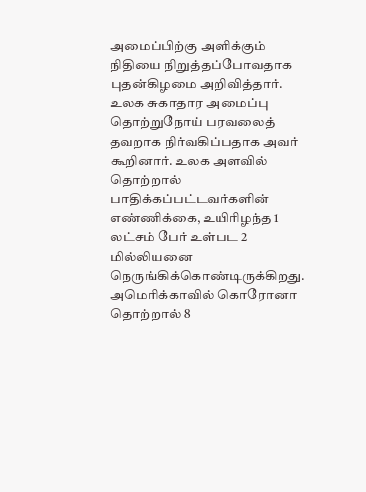அமைப்பிற்கு அளிக்கும் நிதியை நிறுத்தப்போவதாக புதன்கிழமை அறிவித்தார். உலக சுகாதார அமைப்பு தொற்றுநோய் பரவலைத் தவறாக நிர்வகிப்பதாக அவர் கூறினார். உலக அளவில் தொற்றால் பாதிக்கப்பட்டவர்களின் எண்ணிக்கை, உயிரிழந்த 1 லட்சம் பேர் உள்பட 2 மில்லியனை நெருங்கிக்கொண்டிருக்கிறது. அமெரிக்காவில் கொரோனா தொற்றால் 8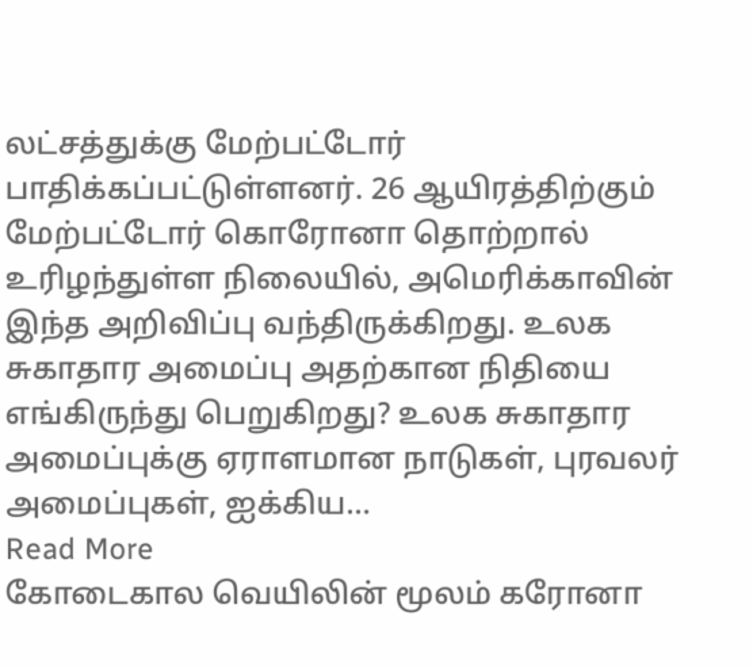லட்சத்துக்கு மேற்பட்டோர் பாதிக்கப்பட்டுள்ளனர். 26 ஆயிரத்திற்கும் மேற்பட்டோர் கொரோனா தொற்றால் உரிழந்துள்ள நிலையில், அமெரிக்காவின் இந்த அறிவிப்பு வந்திருக்கிறது. உலக சுகாதார அமைப்பு அதற்கான நிதியை எங்கிருந்து பெறுகிறது? உலக சுகாதார அமைப்புக்கு ஏராளமான நாடுகள், புரவலர் அமைப்புகள், ஐக்கிய…
Read More
கோடைகால வெயிலின் மூலம் கரோனா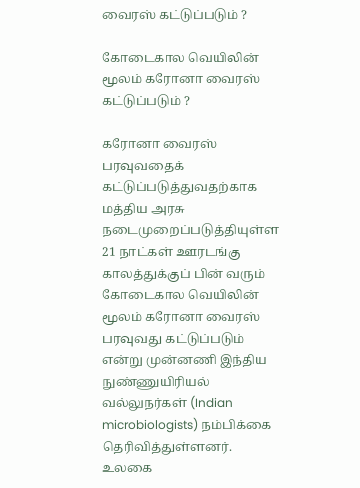வைரஸ் கட்டுப்படும் ?

கோடைகால வெயிலின் மூலம் கரோனா வைரஸ் கட்டுப்படும் ?

கரோனா வைரஸ் பரவுவதைக் கட்டுப்படுத்துவதற்காக மத்திய அரசு நடைமுறைப்படுத்தியுள்ள 21 நாட்கள் ஊரடங்கு காலத்துக்குப் பின் வரும் கோடைகால வெயிலின் மூலம் கரோனா வைரஸ் பரவுவது கட்டுப்படும் என்று முன்னணி இந்திய நுண்ணுயிரியல் வல்லுநர்கள் (Indian microbiologists) நம்பிக்கை தெரிவித்துள்ளனர். உலகை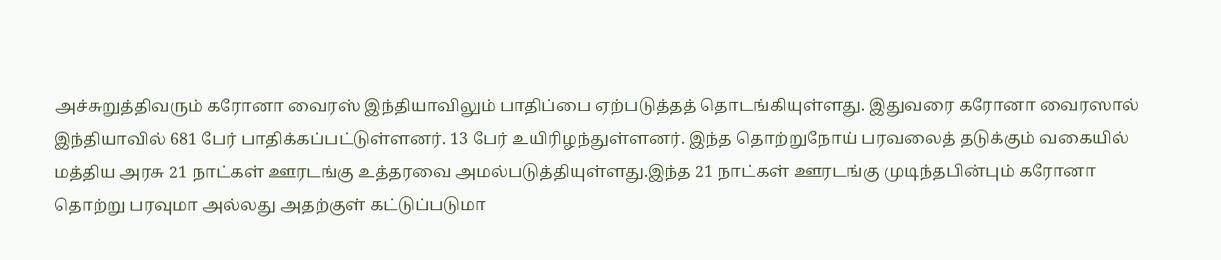அச்சுறுத்திவரும் கரோனா வைரஸ் இந்தியாவிலும் பாதிப்பை ஏற்படுத்தத் தொடங்கியுள்ளது. இதுவரை கரோனா வைரஸால் இந்தியாவில் 681 பேர் பாதிக்கப்பட்டுள்ளனர். 13 பேர் உயிரிழந்துள்ளனர். இந்த தொற்றுநோய் பரவலைத் தடுக்கும் வகையில் மத்திய அரசு 21 நாட்கள் ஊரடங்கு உத்தரவை அமல்படுத்தியுள்ளது.இந்த 21 நாட்கள் ஊரடங்கு முடிந்தபின்பும் கரோனா தொற்று பரவுமா அல்லது அதற்குள் கட்டுப்படுமா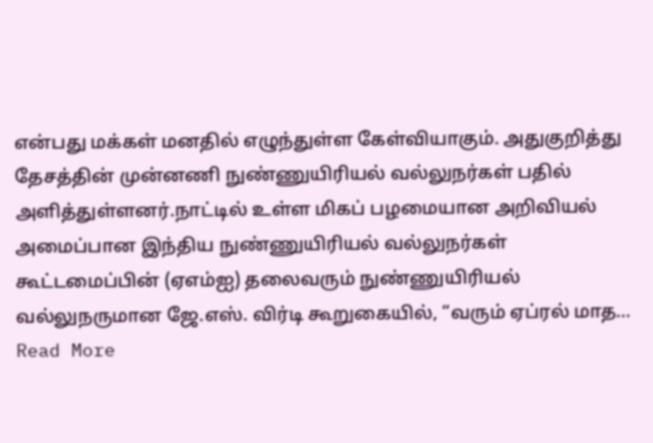என்பது மக்கள் மனதில் எழுந்துள்ள கேள்வியாகும். அதுகுறித்து தேசத்தின் முன்னணி நுண்ணுயிரியல் வல்லுநர்கள் பதில் அளித்துள்ளனர்.நாட்டில் உள்ள மிகப் பழமையான அறிவியல் அமைப்பான இந்திய நுண்ணுயிரியல் வல்லுநர்கள் கூட்டமைப்பின் (ஏஎம்ஐ) தலைவரும் நுண்ணுயிரியல் வல்லுநருமான ஜே.எஸ். விர்டி கூறுகையில், “வரும் ஏப்ரல் மாத…
Read More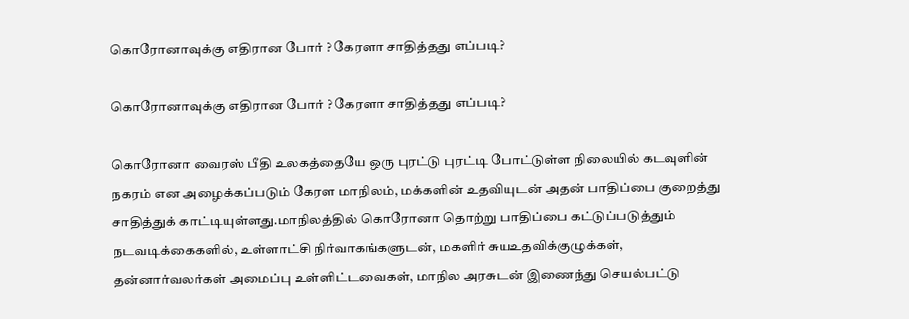கொரோனாவுக்கு எதிரான போர் ? கேரளா சாதித்தது எப்படி?

கொரோனாவுக்கு எதிரான போர் ? கேரளா சாதித்தது எப்படி?

கொரோனா வைரஸ் பீதி உலகத்தையே ஒரு புரட்டு புரட்டி போட்டுள்ள நிலையில் கடவுளின் நகரம் என அழைக்கப்படும் கேரள மாநிலம், மக்களின் உதவியுடன் அதன் பாதிப்பை குறைத்து சாதித்துக் காட்டியுள்ளது.மாநிலத்தில் கொரோனா தொற்று பாதிப்பை கட்டுப்படுத்தும் நடவடிக்கைகளில், உள்ளாட்சி நிர்வாகங்களுடன், மகளிர் சுயஉதவிக்குழுக்கள், தன்னார்வலர்கள் அமைப்பு உள்ளிட்டவைகள், மாநில அரசுடன் இணைந்து செயல்பட்டு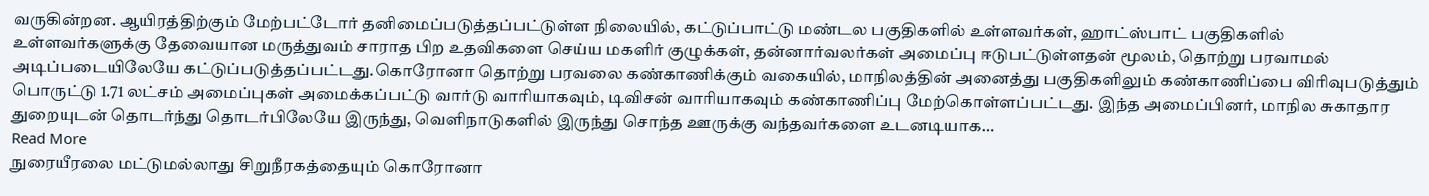வருகின்றன. ஆயிரத்திற்கும் மேற்பட்டோர் தனிமைப்படுத்தப்பட்டுள்ள நிலையில், கட்டுப்பாட்டு மண்டல பகுதிகளில் உள்ளவர்கள், ஹாட்ஸ்பாட் பகுதிகளில் உள்ளவர்களுக்கு தேவையான மருத்துவம் சாராத பிற உதவிகளை செய்ய மகளிர் குழுக்கள், தன்னார்வலர்கள் அமைப்பு ஈடுபட்டுள்ளதன் மூலம், தொற்று பரவாமல் அடிப்படையிலேயே கட்டுப்படுத்தப்பட்டது.கொரோனா தொற்று பரவலை கண்காணிக்கும் வகையில், மாநிலத்தின் அனைத்து பகுதிகளிலும் கண்காணிப்பை விரிவுபடுத்தும் பொருட்டு 1.71 லட்சம் அமைப்புகள் அமைக்கப்பட்டு வார்டு வாரியாகவும், டிவிசன் வாரியாகவும் கண்காணிப்பு மேற்கொள்ளப்பட்டது. இந்த அமைப்பினர், மாநில சுகாதார துறையுடன் தொடர்ந்து தொடர்பிலேயே இருந்து, வெளிநாடுகளில் இருந்து சொந்த ஊருக்கு வந்தவர்களை உடனடியாக…
Read More
நுரையீரலை மட்டுமல்லாது சிறுநீரகத்தையும் கொரோனா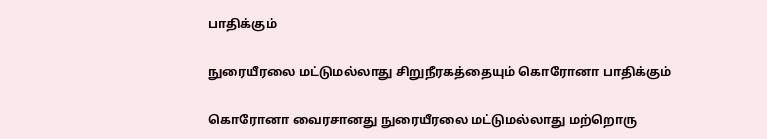பாதிக்கும்

நுரையீரலை மட்டுமல்லாது சிறுநீரகத்தையும் கொரோனா பாதிக்கும்

கொரோனா வைரசானது நுரையீரலை மட்டுமல்லாது மற்றொரு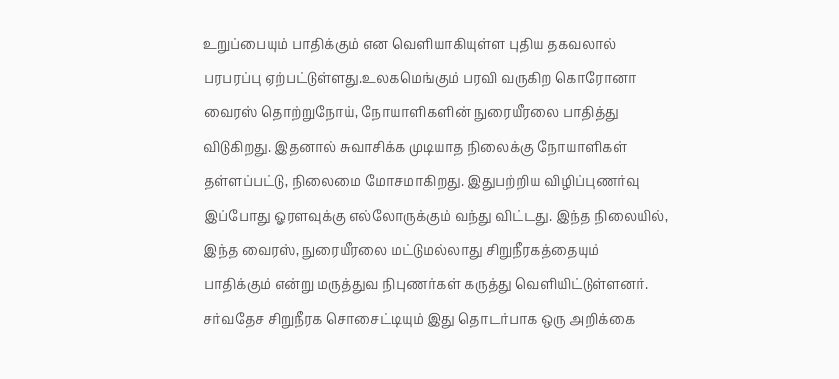உறுப்பையும் பாதிக்கும் என வெளியாகியுள்ள புதிய தகவலால் பரபரப்பு ஏற்பட்டுள்ளது.உலகமெங்கும் பரவி வருகிற கொரோனா வைரஸ் தொற்றுநோய், நோயாளிகளின் நுரையீரலை பாதித்து விடுகிறது. இதனால் சுவாசிக்க முடியாத நிலைக்கு நோயாளிகள் தள்ளப்பட்டு, நிலைமை மோசமாகிறது. இதுபற்றிய விழிப்புணர்வு இப்போது ஓரளவுக்கு எல்லோருக்கும் வந்து விட்டது. இந்த நிலையில், இந்த வைரஸ், நுரையீரலை மட்டுமல்லாது சிறுநீரகத்தையும் பாதிக்கும் என்று மருத்துவ நிபுணர்கள் கருத்து வெளியிட்டுள்ளனர். சர்வதேச சிறுநீரக சொசைட்டியும் இது தொடர்பாக ஒரு அறிக்கை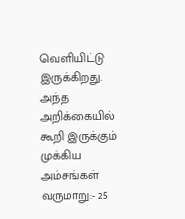வெளியிட்டு இருக்கிறது. அந்த அறிக்கையில் கூறி இருக்கும் முக்கிய அம்சங்கள் வருமாறு:- 25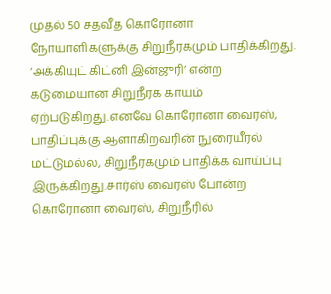முதல் 50 சதவீத கொரோனா நோயாளிகளுக்கு சிறுநீரகமும் பாதிக்கிறது. ‘அக்கியுட் கிட்னி இன்ஜுரி’ என்ற கடுமையான சிறுநீரக காயம் ஏற்படுகிறது.எனவே கொரோனா வைரஸ், பாதிப்புக்கு ஆளாகிறவரின் நுரையீரல் மட்டுமல்ல, சிறுநீரகமும் பாதிக்க வாய்ப்பு இருக்கிறது.சார்ஸ் வைரஸ் போன்ற கொரோனா வைரஸ், சிறுநீரில்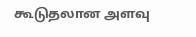கூடுதலான அளவு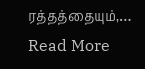ரத்தத்தையும்,…
Read More